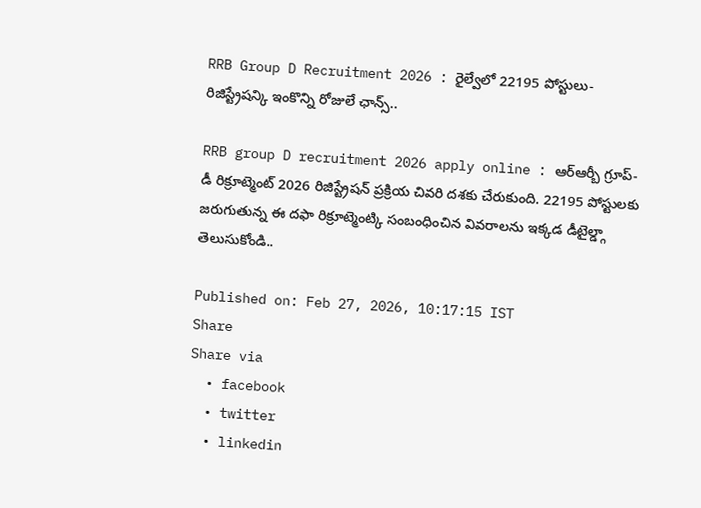RRB Group D Recruitment 2026 : రైల్వేలో 22195 పోస్టులు- రిజిస్ట్రేషన్కి ఇంకొన్ని రోజులే ఛాన్స్..

RRB group D recruitment 2026 apply online : ఆర్ఆర్బీ గ్రూప్- డీ రిక్రూట్మెంట్ 2026 రిజిస్ట్రేషన్ ప్రక్రియ చివరి దశకు చేరుకుంది. 22195 పోస్టులకు జరుగుతున్న ఈ దఫా రిక్రూట్మెంట్కి సంబంధించిన వివరాలను ఇక్కడ డీటైల్డ్గా తెలుసుకోండి..

Published on: Feb 27, 2026, 10:17:15 IST
Share
Share via
  • facebook
  • twitter
  • linkedin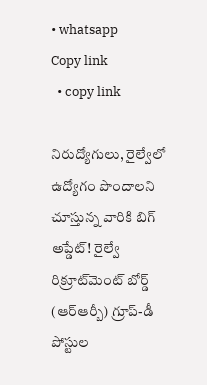• whatsapp
Copy link
  • copy link

నిరుద్యోగులు, రైల్వేలో ఉద్యోగం పొందాలని చూస్తున్న వారికి బిగ్ అప్డేట్! రైల్వే రిక్రూట్‌మెంట్ బోర్డ్ (ఆర్ఆర్బీ) గ్రూప్-డీ పోస్టుల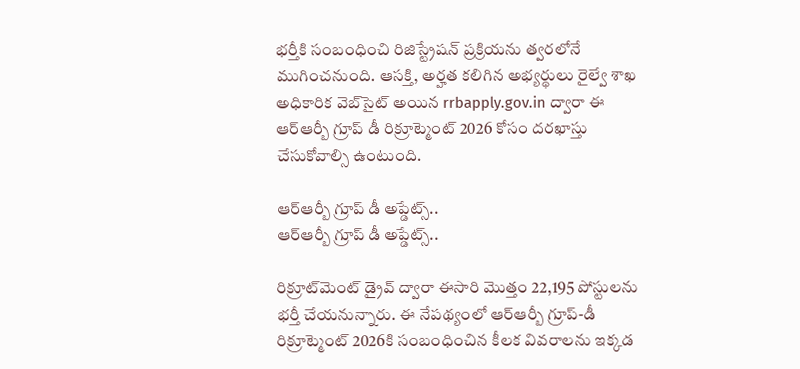భర్తీకి సంబంధించి రిజిస్ట్రేషన్ ప్రక్రియను త్వరలోనే ముగించనుంది. ఆసక్తి, అర్హత కలిగిన అభ్యర్థులు రైల్వే శాఖ అధికారిక వెబ్‌సైట్ అయిన rrbapply.gov.in ద్వారా ఈ ఆర్ఆర్బీ గ్రూప్ డీ రిక్రూట్మెంట్ 2026 కోసం దరఖాస్తు చేసుకోవాల్సి ఉంటుంది.

ఆర్ఆర్బీ గ్రూప్ డీ అప్డేట్స్..
ఆర్ఆర్బీ గ్రూప్ డీ అప్డేట్స్..

రిక్రూట్‌మెంట్ డ్రైవ్ ద్వారా ఈసారి మొత్తం 22,195 పోస్టులను భర్తీ చేయనున్నారు. ఈ నేపథ్యంలో ఆర్ఆర్బీ గ్రూప్-డీ రిక్రూట్మెంట్ 2026కి సంబంధించిన కీలక వివరాలను ఇక్కడ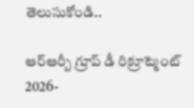తెలుసుకోండి..

ఆర్ఆర్బీ గ్రూప్ డీ రిక్రూట్మెంట్ 2026-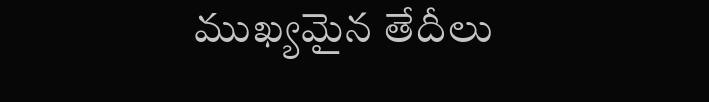ముఖ్యమైన తేదీలు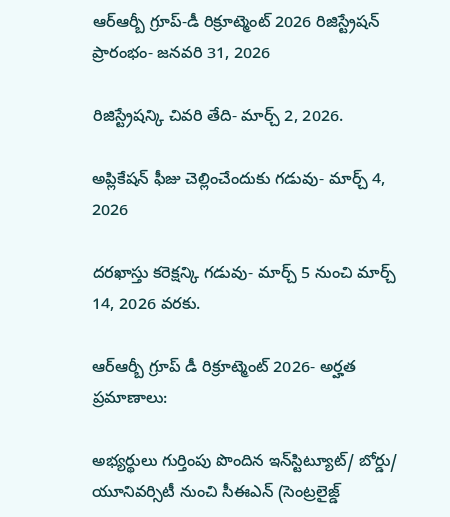ఆర్ఆర్బీ గ్రూప్-డీ రిక్రూట్మెంట్ 2026 రిజిస్ట్రేషన్ ప్రారంభం- జనవరి 31, 2026

రిజిస్ట్రేషన్కి చివరి తేది- మార్చ్ 2, 2026.

అప్లికేషన్ ఫీజు చెల్లించేందుకు గడువు- మార్చ్ 4, 2026

దరఖాస్తు కరెక్షన్కి గడువు- మార్చ్ 5 నుంచి మార్చ్ 14, 2026 వరకు.

ఆర్ఆర్బీ గ్రూప్ డీ రిక్రూట్మెంట్ 2026- అర్హత ప్రమాణాలు:

అభ్యర్థులు గుర్తింపు పొందిన ఇన్‌స్టిట్యూట్/ బోర్డు/ యూనివర్సిటీ నుంచి సీఈఎన్ (సెంట్రలైజ్డ్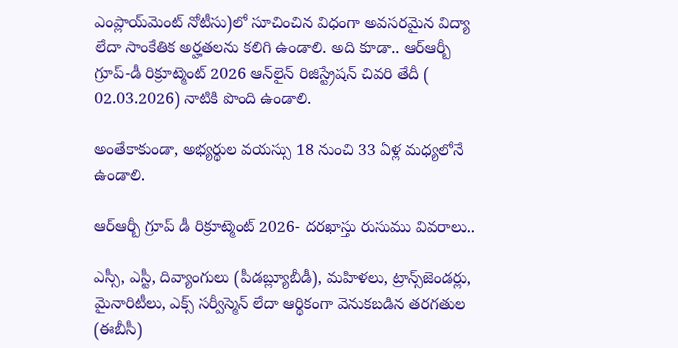ఎంప్లాయ్‌మెంట్ నోటీసు)లో సూచించిన విధంగా అవసరమైన విద్యా లేదా సాంకేతిక అర్హతలను కలిగి ఉండాలి. అది కూడా.. ఆర్ఆర్బీ గ్రూప్-డీ రిక్రూట్మెంట్ 2026 ఆన్‌లైన్ రిజిస్ట్రేషన్ చివరి తేదీ ( 02.03.2026) నాటికి పొంది ఉండాలి.

అంతేకాకుండా, అభ్యర్థుల వయస్సు 18 నుంచి 33 ఏళ్ల మధ్యలోనే ఉండాలి.

ఆర్ఆర్బీ గ్రూప్ డీ రిక్రూట్మెంట్ 2026- దరఖాస్తు రుసుము వివరాలు..

ఎస్సీ, ఎస్టీ, దివ్యాంగులు (పీడబ్ల్యూబీడీ), మహిళలు, ట్రాన్స్‌జెండర్లు, మైనారిటీలు, ఎక్స్ సర్వీస్మెన్ లేదా ఆర్థికంగా వెనుకబడిన తరగతుల (ఈబీసీ)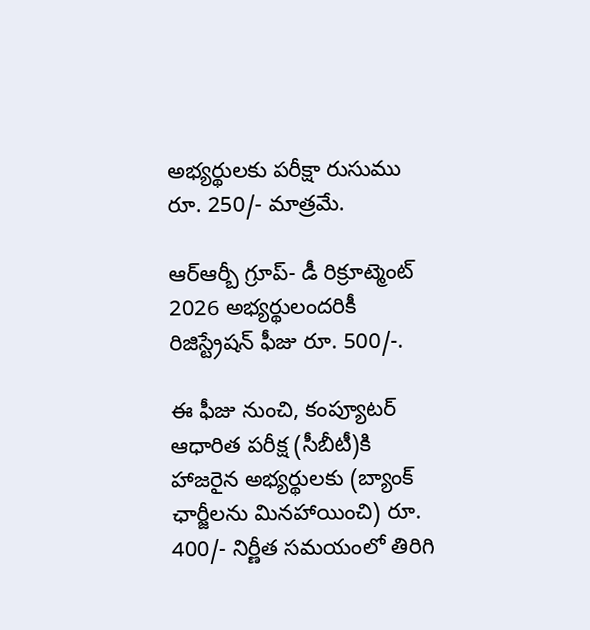అభ్యర్థులకు పరీక్షా రుసుము రూ. 250/- మాత్రమే.

ఆర్ఆర్బీ గ్రూప్- డీ రిక్రూట్మెంట్ 2026 అభ్యర్థులందరికీ రిజిస్ట్రేషన్ ఫీజు రూ. 500/-.

ఈ ఫీజు నుంచి, కంప్యూటర్ ఆధారిత పరీక్ష (సీబీటీ)కి హాజరైన అభ్యర్థులకు (బ్యాంక్ ఛార్జీలను మినహాయించి) రూ. 400/- నిర్ణీత సమయంలో తిరిగి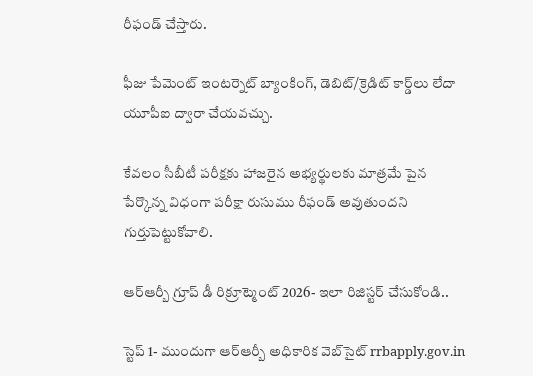రీఫండ్ చేస్తారు.

ఫీజు పేమెంట్ ఇంటర్నెట్ బ్యాంకింగ్, డెబిట్/క్రెడిట్ కార్డ్‌లు లేదా యూపీఐ ద్వారా చేయవచ్చు.

కేవలం సీబీటీ పరీక్షకు హాజరైన అభ్యర్థులకు మాత్రమే పైన పేర్కొన్న విధంగా పరీక్షా రుసుము రీఫండ్ అవుతుందని గుర్తుపెట్టుకోవాలి.

ఆర్ఆర్బీ గ్రూప్ డీ రిక్రూట్మెంట్ 2026- ఇలా రిజిస్టర్ చేసుకోండి..

స్టెప్ 1- ముందుగా ఆర్ఆర్బీ అధికారిక వెబ్‌సైట్ rrbapply.gov.in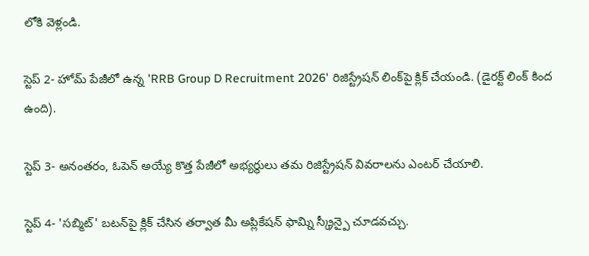లోకి వెళ్లండి.

స్టెప్ 2- హోమ్ పేజీలో ఉన్న 'RRB Group D Recruitment 2026' రిజిస్ట్రేషన్ లింక్‌పై క్లిక్ చేయండి. (డైరక్ట్ లింక్ కింద ఉంది).

స్టెప్ 3- అనంతరం, ఓపెన్ అయ్యే కొత్త పేజీలో అభ్యర్థులు తమ రిజిస్ట్రేషన్ వివరాలను ఎంటర్ చేయాలి.

స్టెప్ 4- 'సబ్మిట్' బటన్‌పై క్లిక్ చేసిన తర్వాత మీ అప్లికేషన్ ఫామ్ని స్క్రీన్పై చూడవచ్చు.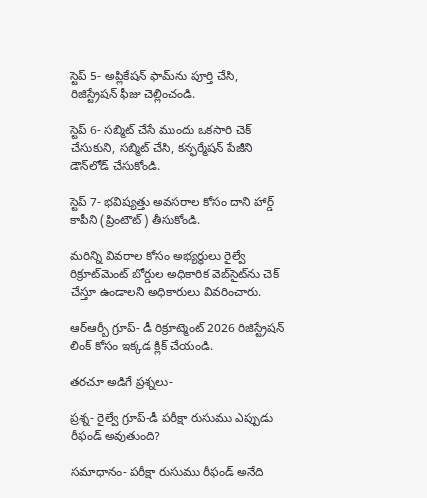స్టెప్ 5- అప్లికేషన్ ఫామ్‌ను పూర్తి చేసి, రిజిస్ట్రేషన్ ఫీజు చెల్లించండి.

స్టెప్ 6- సబ్మిట్ చేసే ముందు ఒకసారి చెక్ చేసుకుని, సబ్మిట్ చేసి, కన్ఫర్మేషన్ పేజీని డౌన్‌లోడ్ చేసుకోండి.

స్టెప్ 7- భవిష్యత్తు అవసరాల కోసం దాని హార్డ్ కాపీని (ప్రింటౌట్) తీసుకోండి.

మరిన్ని వివరాల కోసం అభ్యర్థులు రైల్వే రిక్రూట్‌మెంట్ బోర్డుల అధికారిక వెబ్‌సైట్‌ను చెక్ చేస్తూ ఉండాలని అధికారులు వివరించారు.

ఆర్ఆర్బీ గ్రూప్- డీ రిక్రూట్మెంట్ 2026 రిజిస్ట్రేషన్ లింక్ కోసం ఇక్కడ క్లిక్ చేయండి.

తరచూ అడిగే ప్రశ్నలు-

ప్రశ్న- రైల్వే గ్రూప్-డీ పరీక్షా రుసుము ఎప్పుడు రీఫండ్ అవుతుంది?

సమాధానం- పరీక్షా రుసుము రీఫండ్ అనేది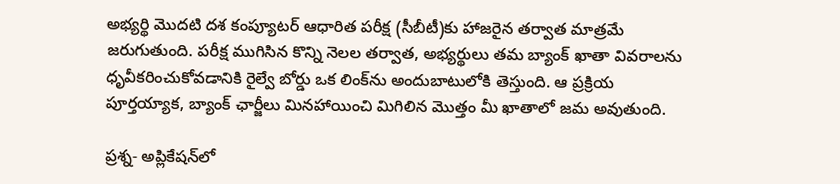అభ్యర్థి మొదటి దశ కంప్యూటర్ ఆధారిత పరీక్ష (సీబీటీ)కు హాజరైన తర్వాత మాత్రమే జరుగుతుంది. పరీక్ష ముగిసిన కొన్ని నెలల తర్వాత, అభ్యర్థులు తమ బ్యాంక్ ఖాతా వివరాలను ధృవీకరించుకోవడానికి రైల్వే బోర్డు ఒక లింక్‌ను అందుబాటులోకి తెస్తుంది. ఆ ప్రక్రియ పూర్తయ్యాక, బ్యాంక్ ఛార్జీలు మినహాయించి మిగిలిన మొత్తం మీ ఖాతాలో జమ అవుతుంది.

ప్రశ్న- అప్లికేషన్‌లో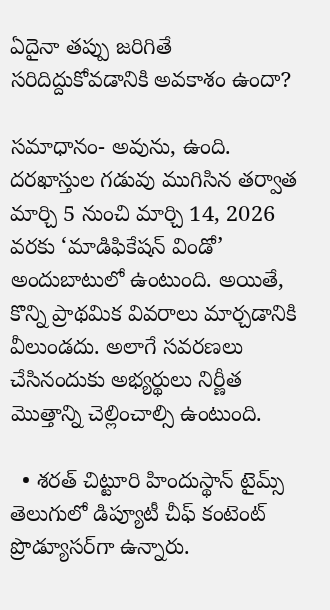ఏదైనా తప్పు జరిగితే సరిదిద్దుకోవడానికి అవకాశం ఉందా?

సమాధానం- అవును, ఉంది. దరఖాస్తుల గడువు ముగిసిన తర్వాత మార్చి 5 నుంచి మార్చి 14, 2026 వరకు ‘మాడిఫికేషన్ విండో’ అందుబాటులో ఉంటుంది. అయితే, కొన్ని ప్రాథమిక వివరాలు మార్చడానికి వీలుండదు. అలాగే సవరణలు చేసినందుకు అభ్యర్థులు నిర్ణీత మొత్తాన్ని చెల్లించాల్సి ఉంటుంది.

  • శరత్ చిట్టూరి హిందుస్థాన్ టైమ్స్ తెలుగులో డిప్యూటీ చీఫ్ కంటెంట్ ప్రొడ్యూసర్‌గా ఉన్నారు.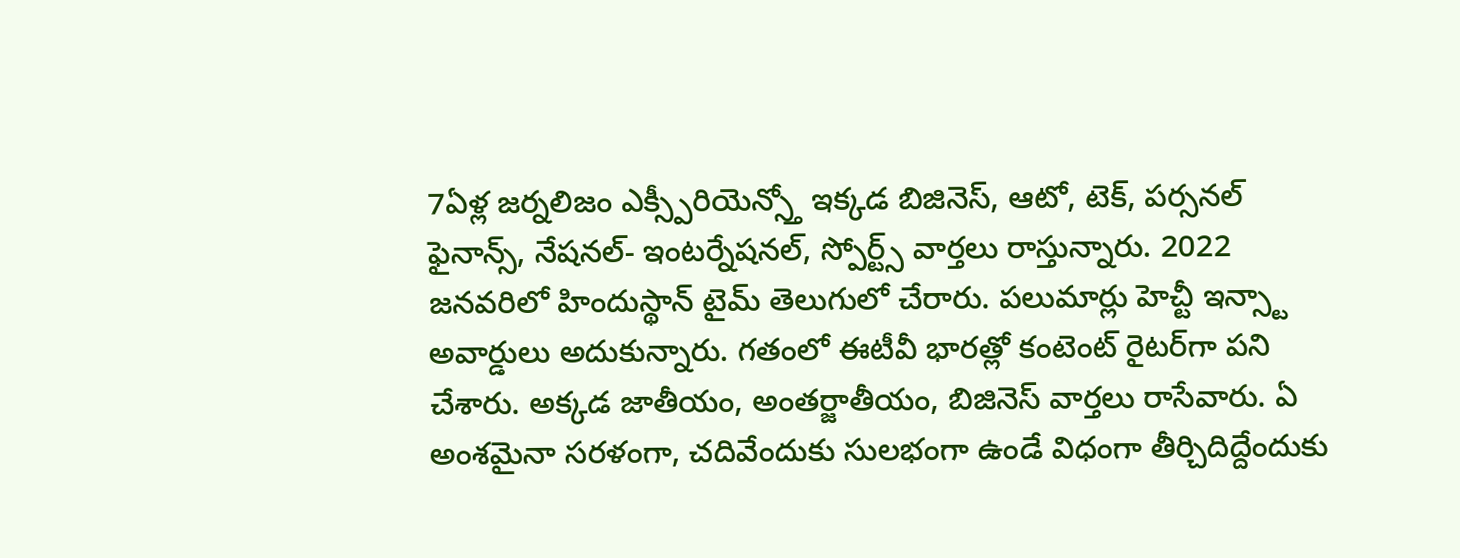7ఏళ్ల జర్నలిజం ఎక్స్పీరియెన్స్తో ఇక్కడ బిజినెస్, ఆటో, టెక్, పర్సనల్ ఫైనాన్స్, నేషనల్- ఇంటర్నేషనల్, స్పోర్ట్స్ వార్తలు రాస్తున్నారు. 2022 జనవరిలో హిందుస్థాన్ టైమ్ తెలుగులో చేరారు. పలుమార్లు హెచ్టీ ఇన్స్టా అవార్డులు అదుకున్నారు. గతంలో ఈటీవీ భారత్లో కంటెంట్ రైటర్‌గా పని చేశారు. అక్కడ జాతీయం, అంతర్జాతీయం, బిజినెస్ వార్తలు రాసేవారు. ఏ అంశమైనా సరళంగా, చదివేందుకు సులభంగా ఉండే విధంగా తీర్చిదిద్దేందుకు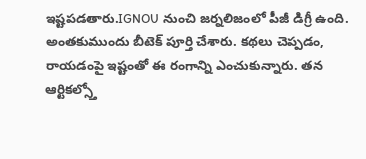ఇష్టపడతారు.IGNOU నుంచి జర్నలిజంలో పీజీ డిగ్రీ ఉంది. అంతకుముందు బీటెక్ పూర్తి చేశారు. కథలు చెప్పడం, రాయడంపై ఇష్టంతో ఈ రంగాన్ని ఎంచుకున్నారు. తన ఆర్టికల్స్తో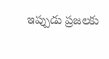ఇప్పుడు ప్రజలకు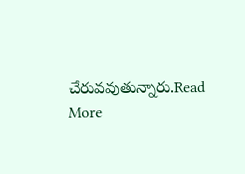చేరువవుతున్నారు.Read More